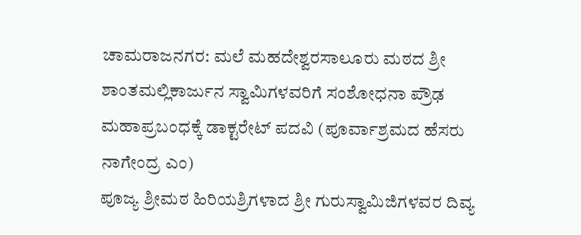ಚಾಮರಾಜನಗರ: ಮಲೆ ಮಹದೇಶ್ವರಸಾಲೂರು ಮಠದ ಶ್ರೀ ಶಾಂತಮಲ್ಲಿಕಾರ್ಜುನ ಸ್ವಾಮಿಗಳವರಿಗೆ ಸಂಶೋಧನಾ ಪ್ರೌಢ ಮಹಾಪ್ರಬಂಧಕ್ಕೆ ಡಾಕ್ಟರೇಟ್ ಪದವಿ (ಪೂರ್ವಾಶ್ರಮದ ಹೆಸರು ನಾಗೇಂದ್ರ ಎಂ)
ಪೂಜ್ಯ ಶ್ರೀಮಠ ಹಿರಿಯಶ್ರಿಗಳಾದ ಶ್ರೀ ಗುರುಸ್ವಾಮಿಜಿಗಳವರ ದಿವ್ಯ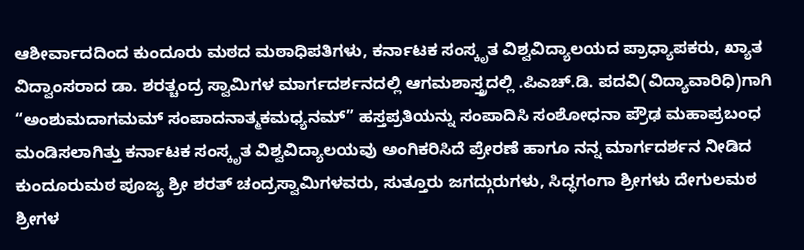ಆಶೀರ್ವಾದದಿಂದ ಕುಂದೂರು ಮಠದ ಮಠಾಧಿಪತಿಗಳು, ಕರ್ನಾಟಕ ಸಂಸ್ಕೃತ ವಿಶ್ವವಿದ್ಯಾಲಯದ ಪ್ರಾಧ್ಯಾಪಕರು, ಖ್ಯಾತ ವಿದ್ವಾಂಸರಾದ ಡಾ. ಶರತ್ಚಂದ್ರ ಸ್ವಾಮಿಗಳ ಮಾರ್ಗದರ್ಶನದಲ್ಲಿ ಆಗಮಶಾಸ್ತ್ರದಲ್ಲಿ .ಪಿಎಚ್.ಡಿ. ಪದವಿ(ವಿದ್ಯಾವಾರಿಧಿ)ಗಾಗಿ “ಅಂಶುಮದಾಗಮಮ್ ಸಂಪಾದನಾತ್ಮಕಮಧ್ಯನಮ್” ಹಸ್ತಪ್ರತಿಯನ್ನು ಸಂಪಾದಿಸಿ ಸಂಶೋಧನಾ ಪ್ರೌಢ ಮಹಾಪ್ರಬಂಧ ಮಂಡಿಸಲಾಗಿತ್ತು ಕರ್ನಾಟಕ ಸಂಸ್ಕೃತ ವಿಶ್ವವಿದ್ಯಾಲಯವು ಅಂಗಿಕರಿಸಿದೆ ಪ್ರೇರಣೆ ಹಾಗೂ ನನ್ನ ಮಾರ್ಗದರ್ಶನ ನೀಡಿದ ಕುಂದೂರುಮಠ ಪೂಜ್ಯ ಶ್ರೀ ಶರತ್ ಚಂದ್ರಸ್ವಾಮಿಗಳವರು, ಸುತ್ತೂರು ಜಗದ್ಗುರುಗಳು, ಸಿದ್ಧಗಂಗಾ ಶ್ರೀಗಳು ದೇಗುಲಮಠ ಶ್ರೀಗಳ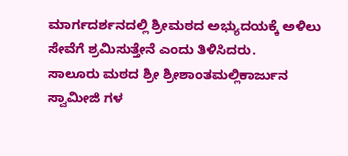ಮಾರ್ಗದರ್ಶನದಲ್ಲಿ ಶ್ರೀಮಠದ ಅಭ್ಯುದಯಕ್ಕೆ ಅಳಿಲು ಸೇವೆಗೆ ಶ್ರಮಿಸುತ್ತೇನೆ ಎಂದು ತಿಳಿಸಿದರು.
ಸಾಲೂರು ಮಠದ ಶ್ರೀ ಶ್ರೀಶಾಂತಮಲ್ಲಿಕಾರ್ಜುನ ಸ್ವಾಮೀಜಿ ಗಳ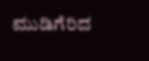ಮುಡಿಗೆರಿದ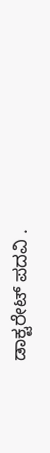ಡಾಕ್ಟರೇಟ್ ಪದವಿ .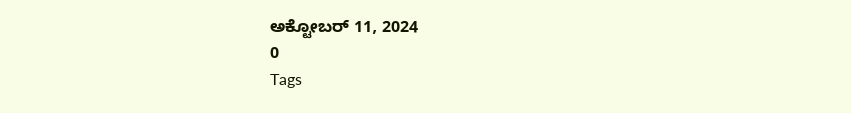ಅಕ್ಟೋಬರ್ 11, 2024
0
Tags